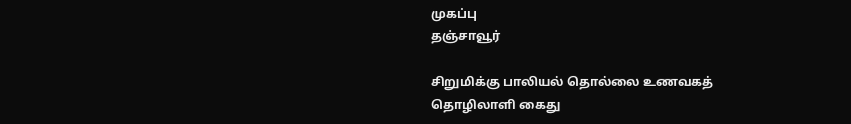முகப்பு
தஞ்சாவூர்

சிறுமிக்கு பாலியல் தொல்லை உணவகத் தொழிலாளி கைது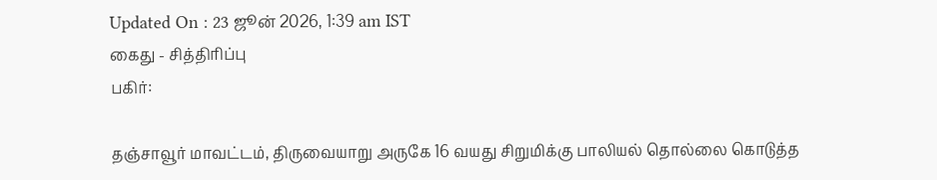Updated On : 23 ஜூன் 2026, 1:39 am IST
கைது - சித்திரிப்பு
பகிர்:

தஞ்சாவூர் மாவட்டம், திருவையாறு அருகே 16 வயது சிறுமிக்கு பாலியல் தொல்லை கொடுத்த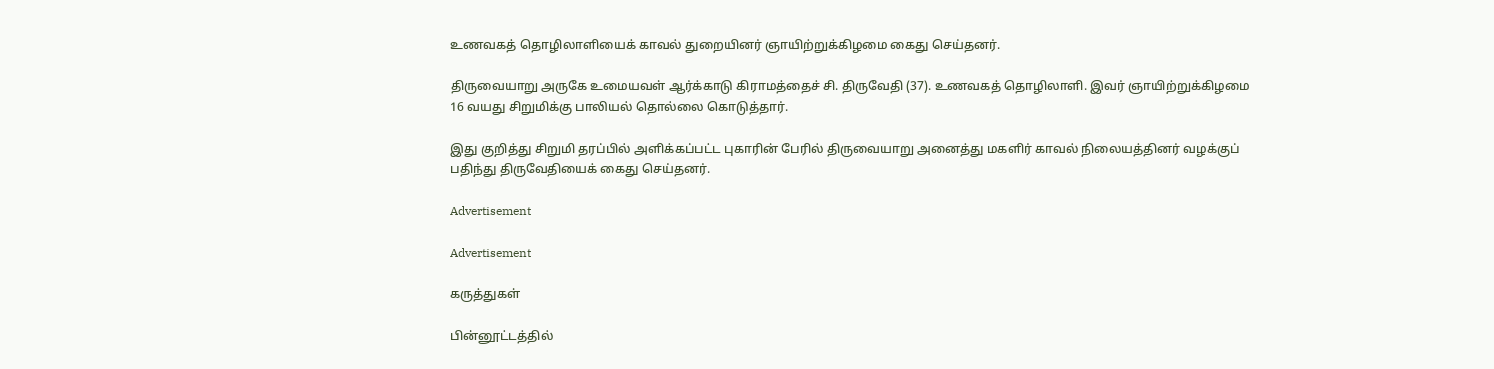உணவகத் தொழிலாளியைக் காவல் துறையினர் ஞாயிற்றுக்கிழமை கைது செய்தனர்.

திருவையாறு அருகே உமையவள் ஆர்க்காடு கிராமத்தைச் சி. திருவேதி (37). உணவகத் தொழிலாளி. இவர் ஞாயிற்றுக்கிழமை 16 வயது சிறுமிக்கு பாலியல் தொல்லை கொடுத்தார்.

இது குறித்து சிறுமி தரப்பில் அளிக்கப்பட்ட புகாரின் பேரில் திருவையாறு அனைத்து மகளிர் காவல் நிலையத்தினர் வழக்குப் பதிந்து திருவேதியைக் கைது செய்தனர்.

Advertisement

Advertisement

கருத்துகள்

பின்னூட்டத்தில்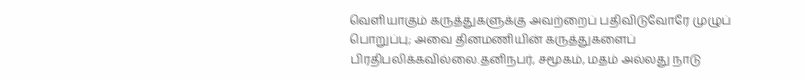வெளியாகும் கருத்துகளுக்கு அவற்றைப் பதிவிடுவோரே முழுப் பொறுப்பு; அவை தினமணியின் கருத்துகளைப் பிரதிபலிக்கவில்லை.தனிநபர், சமூகம், மதம் அல்லது நாடு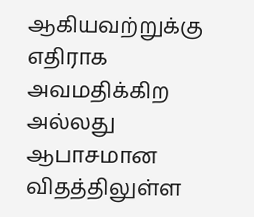ஆகியவற்றுக்கு எதிராக அவமதிக்கிற அல்லது ஆபாசமான விதத்திலுள்ள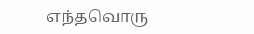எந்தவொரு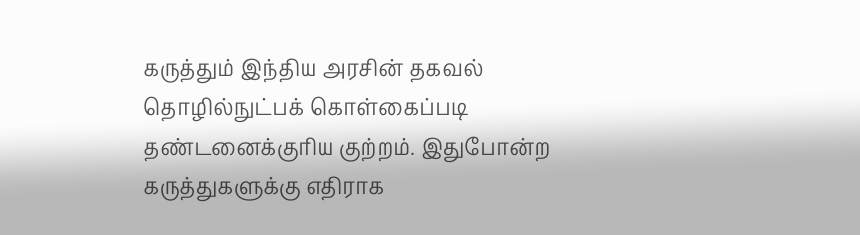கருத்தும் இந்திய அரசின் தகவல் தொழில்நுட்பக் கொள்கைப்படி தண்டனைக்குரிய குற்றம். இதுபோன்ற கருத்துகளுக்கு எதிராக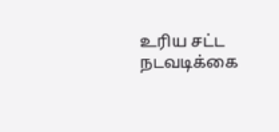உரிய சட்ட நடவடிக்கை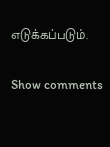எடுக்கப்படும்.

Show comments